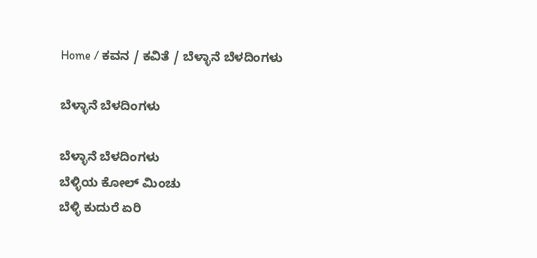Home / ಕವನ / ಕವಿತೆ / ಬೆಳ್ಳಾನೆ ಬೆಳದಿಂಗಳು

ಬೆಳ್ಳಾನೆ ಬೆಳದಿಂಗಳು

ಬೆಳ್ಳಾನೆ ಬೆಳದಿಂಗಳು
ಬೆಳ್ಳಿಯ ಕೋಲ್ ಮಿಂಚು
ಬೆಳ್ಳಿ ಕುದುರೆ ಏರಿ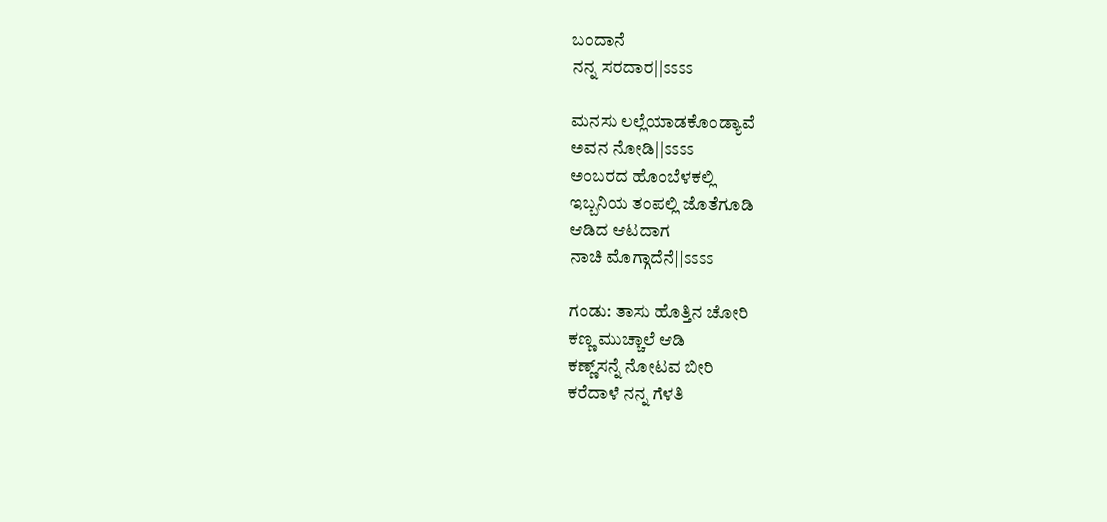ಬಂದಾನೆ
ನನ್ನ ಸರದಾರ||ಽಽಽಽ

ಮನಸು ಲಲ್ಲೆಯಾಡಕೊಂಡ್ಯಾವೆ
ಅವನ ನೋಡಿ||ಽಽಽಽ
ಅಂಬರದ ಹೊಂಬೆಳಕಲ್ಲಿ
ಇಬ್ಬನಿಯ ತಂಪಲ್ಲಿ ಜೊತೆಗೂಡಿ
ಆಡಿದ ಆಟದಾಗ
ನಾಚಿ ಮೊಗ್ಗಾದೆನೆ||ಽಽಽಽ

ಗಂಡು: ತಾಸು ಹೊತ್ತಿನ ಚೋರಿ
ಕಣ್ಣ ಮುಚ್ಚಾಲೆ ಆಡಿ
ಕಣ್ಣ್‌ಸನ್ನೆ ನೋಟವ ಬೀರಿ
ಕರೆದಾಳೆ ನನ್ನ ಗೆಳತಿ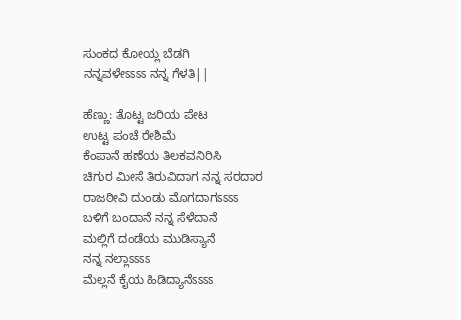ಸುಂಕದ ಕೋಯ್ಲ ಬೆಡಗಿ
ನನ್ನವಳೇಽಽಽಽ ನನ್ನ ಗೆಳತಿ||

ಹೆಣ್ಣು: ತೊಟ್ಟ ಜರಿಯ ಪೇಟ
ಉಟ್ಟ ಪಂಚೆ ರೇಶಿಮೆ
ಕೆಂಪಾನೆ ಹಣೆಯ ತಿಲಕವನಿರಿಸಿ
ಚಿಗುರ ಮೀಸೆ ತಿರುವಿದಾಗ ನನ್ನ ಸರದಾರ
ರಾಜಠೀವಿ ದುಂಡು ಮೊಗದಾಗಽಽಽಽ
ಬಳಿಗೆ ಬಂದಾನೆ ನನ್ನ ಸೆಳೆದಾನೆ
ಮಲ್ಲಿಗೆ ದಂಡೆಯ ಮುಡಿಸ್ಯಾನೆ
ನನ್ನ ನಲ್ಲಾಽಽಽಽ
ಮೆಲ್ಲನೆ ಕೈಯ ಹಿಡಿದ್ಯಾನೆಽಽಽಽ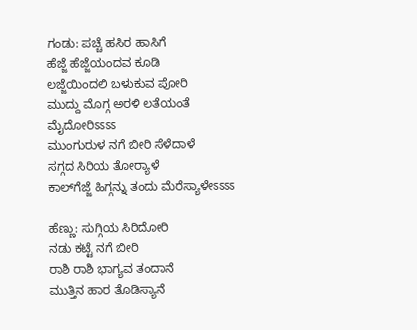ಗಂಡು: ಪಚ್ಚೆ ಹಸಿರ ಹಾಸಿಗೆ
ಹೆಜ್ಜೆ ಹೆಜ್ಜೆಯಂದವ ಕೂಡಿ
ಲಜ್ಜೆಯಿಂದಲಿ ಬಳುಕುವ ಪೋರಿ
ಮುದ್ದು ಮೊಗ್ಗ ಅರಳಿ ಲತೆಯಂತೆ
ಮೈದೋರಿಽಽಽಽ
ಮುಂಗುರುಳ ನಗೆ ಬೀರಿ ಸೆಳೆದಾಳೆ
ಸಗ್ಗದ ಸಿರಿಯ ತೋರ್‍ಯಾಳೆ
ಕಾಲ್‌ಗೆಜ್ಜೆ ಹಿಗ್ಗನ್ನು ತಂದು ಮೆರೆಸ್ಯಾಳೇಽಽಽಽ

ಹೆಣ್ಣು: ಸುಗ್ಗಿಯ ಸಿರಿದೋರಿ
ನಡು ಕಟ್ಟೆ ನಗೆ ಬೀರಿ
ರಾಶಿ ರಾಶಿ ಭಾಗ್ಯವ ತಂದಾನೆ
ಮುತ್ತಿನ ಹಾರ ತೊಡಿಸ್ಯಾನೆ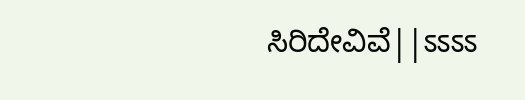ಸಿರಿದೇವಿವೆ||ಽಽಽಽ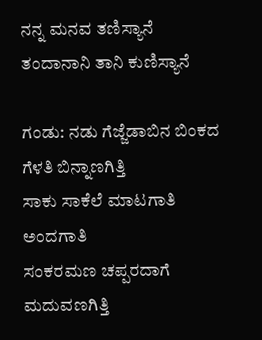ನನ್ನ ಮನವ ತಣಿಸ್ಯಾನೆ
ತಂದಾನಾನಿ ತಾನಿ ಕುಣಿಸ್ಯಾನೆ

ಗಂಡು: ನಡು ಗೆಜ್ಜೆಡಾಬಿನ ಬಿಂಕದ ಗೆಳತಿ ಬಿನ್ನಾಣಗಿತ್ತಿ
ಸಾಕು ಸಾಕೆಲೆ ಮಾಟಗಾತಿ ಅಂದಗಾತಿ
ಸಂಕರಮಣ ಚಪ್ಪರದಾಗೆ ಮದುವಣಗಿತ್ತಿ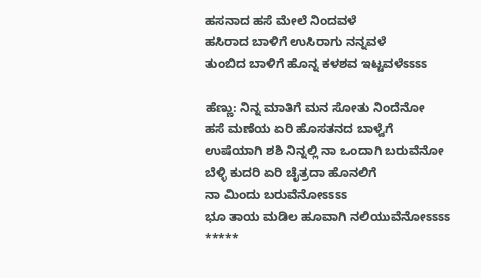ಹಸನಾದ ಹಸೆ ಮೇಲೆ ನಿಂದವಳೆ
ಹಸಿರಾದ ಬಾಳಿಗೆ ಉಸಿರಾಗು ನನ್ನವಳೆ
ತುಂಬಿದ ಬಾಳಿಗೆ ಹೊನ್ನ ಕಳಶವ ಇಟ್ಟವಳೆಽಽಽಽ

ಹೆಣ್ಣು: ನಿನ್ನ ಮಾತಿಗೆ ಮನ ಸೋತು ನಿಂದೆನೋ
ಹಸೆ ಮಣೆಯ ಏರಿ ಹೊಸತನದ ಬಾಳ್ವೆಗೆ
ಉಷೆಯಾಗಿ ಶಶಿ ನಿನ್ನಲ್ಲಿ ನಾ ಒಂದಾಗಿ ಬರುವೆನೋ
ಬೆಳ್ಳಿ ಕುದರಿ ಏರಿ ಚೈತ್ರದಾ ಹೊನಲಿಗೆ
ನಾ ಮಿಂದು ಬರುವೆನೋಽಽಽಽ
ಭೂ ತಾಯ ಮಡಿಲ ಹೂವಾಗಿ ನಲಿಯುವೆನೋಽಽಽಽ
*****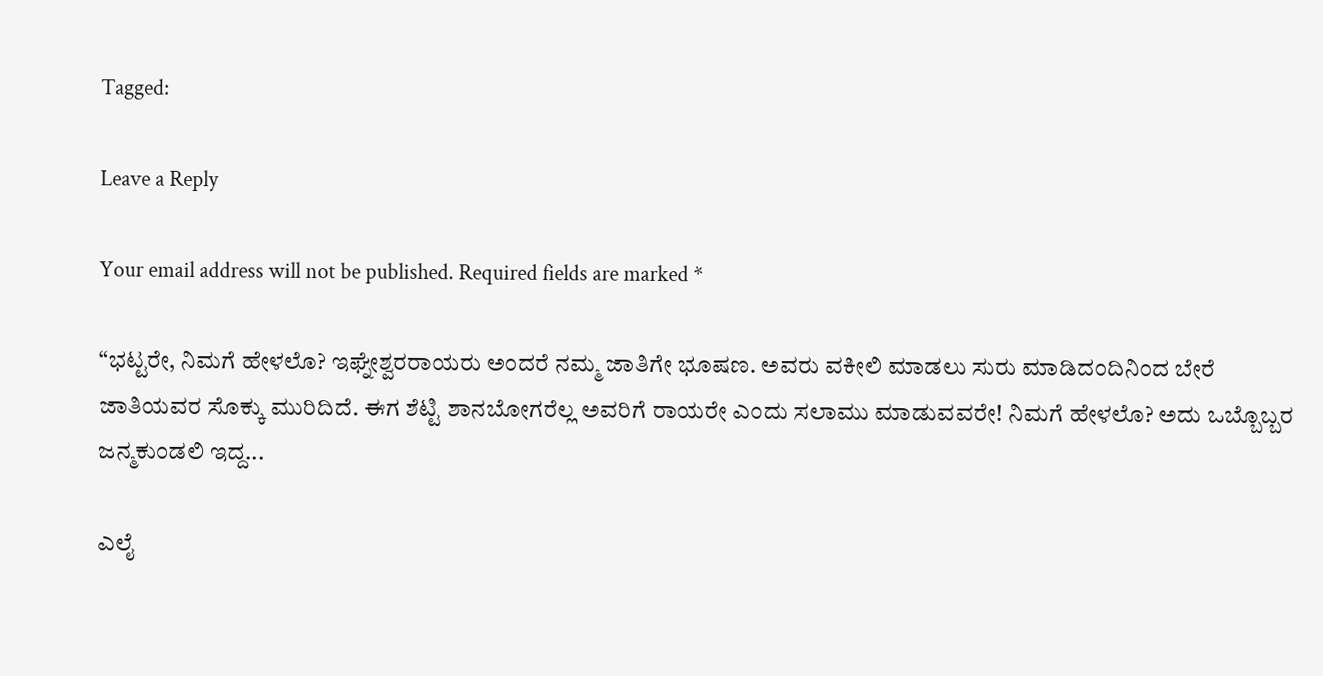Tagged:

Leave a Reply

Your email address will not be published. Required fields are marked *

“ಭಟ್ಟರೇ, ನಿಮಗೆ ಹೇಳಲೊ? ಇಘ್ನೇಶ್ವರರಾಯರು ಅಂದರೆ ನಮ್ಮ ಜಾತಿಗೇ ಭೂಷಣ. ಅವರು ವಕೀಲಿ ಮಾಡಲು ಸುರು ಮಾಡಿದಂದಿನಿಂದ ಬೇರೆ ಜಾತಿಯವರ ಸೊಕ್ಕು ಮುರಿದಿದೆ. ಈಗ ಶೆಟ್ಟಿ ಶಾನಬೋಗರೆಲ್ಲ ಅವರಿಗೆ ರಾಯರೇ ಎಂದು ಸಲಾಮು ಮಾಡುವವರೇ! ನಿಮಗೆ ಹೇಳಲೊ? ಅದು ಒಬ್ಬೊಬ್ಬರ ಜನ್ಮಕುಂಡಲಿ ಇದ್ದ...

ಎಲೈ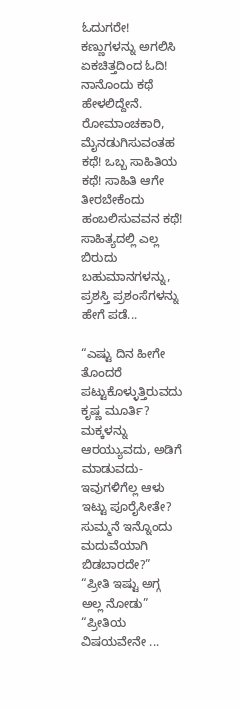ಓದುಗರೇ! ಕಣ್ಣುಗಳನ್ನು ಅಗಲಿಸಿ ಏಕಚಿತ್ತದಿಂದ ಓದಿ! ನಾನೊಂದು ಕಥೆ ಹೇಳಲಿದ್ದೇನೆ. ರೋಮಾಂಚಕಾರಿ, ಮೈನಡುಗಿಸುವಂತಹ ಕಥೆ! ಒಬ್ಬ ಸಾಹಿತಿಯ ಕಥೆ! ಸಾಹಿತಿ ಆಗೇ ತೀರಬೇಕೆಂದು ಹಂಬಲಿಸುವವನ ಕಥೆ! ಸಾಹಿತ್ಯದಲ್ಲಿ ಎಲ್ಲ ಬಿರುದು ಬಹುಮಾನಗಳನ್ನು, ಪ್ರಶಸ್ತಿ ಪ್ರಶಂಸೆಗಳನ್ನು ಹೇಗೆ ಪಡೆ...

“ಎಷ್ಟು ದಿನ ಹೀಗೇ ತೊಂದರೆ ಪಟ್ಟುಕೊಳ್ಳುತ್ತಿರುವದು ಕೃಷ್ಣ ಮೂರ್ತಿ? ಮಕ್ಕಳನ್ನು ಆರಯ್ಯುವದು, ಅಡಿಗೆ ಮಾಡುವದು- ಇವುಗಳಿಗೆಲ್ಲ ಆಳು ಇಟ್ಟು ಪೂರೈಸೀತೇ? ಸುಮ್ಮನೆ ಇನ್ನೊಂದು ಮದುವೆಯಾಗಿ ಬಿಡಬಾರದೇ?” “ಪ್ರೀತಿ ಇಷ್ಟು ಅಗ್ಗ ಅಲ್ಲ ನೋಡು” “ಪ್ರೀತಿಯ ವಿಷಯವೇನೇ ...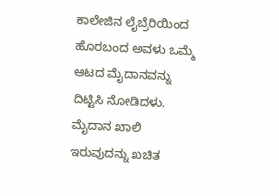ಕಾಲೇಜಿನ ಲೈಬ್ರೆರಿಯಿಂದ ಹೊರಬಂದ ಅವಳು ಒಮ್ಮೆ ಆಟದ ಮೈದಾನವನ್ನು ದಿಟ್ಟಿಸಿ ನೋಡಿದಳು. ಮೈದಾನ ಖಾಲಿ ಇರುವುದನ್ನು ಖಚಿತ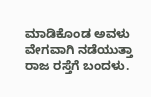ಮಾಡಿಕೊಂಡ ಅವಳು ವೇಗವಾಗಿ ನಡೆಯುತ್ತಾ ರಾಜ ರಸ್ತೆಗೆ ಬಂದಳು.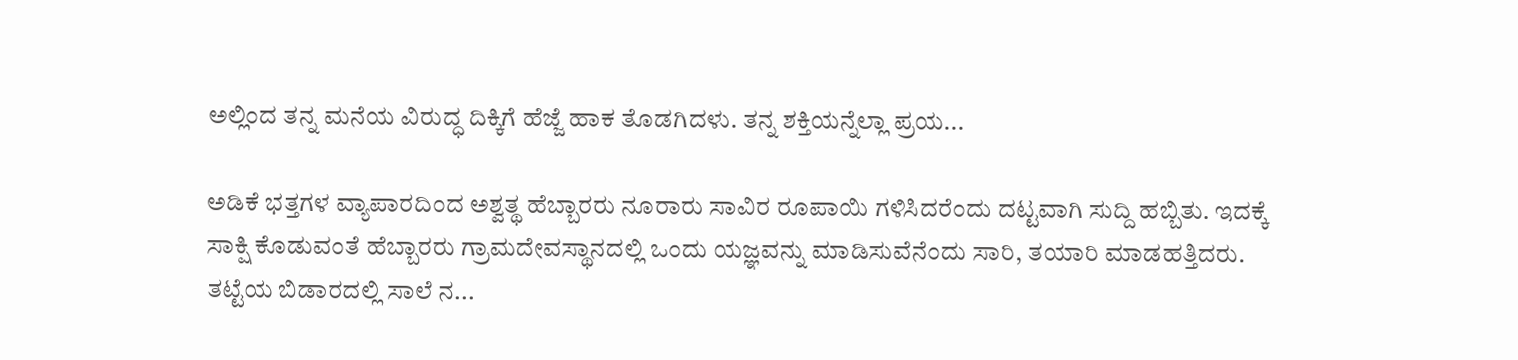ಅಲ್ಲಿಂದ ತನ್ನ ಮನೆಯ ವಿರುದ್ಧ ದಿಕ್ಕಿಗೆ ಹೆಜ್ಜೆ ಹಾಕ ತೊಡಗಿದಳು. ತನ್ನ ಶಕ್ತಿಯನ್ನೆಲ್ಲಾ ಪ್ರಯ...

ಅಡಿಕೆ ಭತ್ತಗಳ ವ್ಯಾಪಾರದಿಂದ ಅಶ್ವತ್ಥ ಹೆಬ್ಬಾರರು ನೂರಾರು ಸಾವಿರ ರೂಪಾಯಿ ಗಳಿಸಿದರೆಂದು ದಟ್ಟವಾಗಿ ಸುದ್ದಿ ಹಬ್ಬಿತು. ಇದಕ್ಕೆ ಸಾಕ್ಷಿ ಕೊಡುವಂತೆ ಹೆಬ್ಬಾರರು ಗ್ರಾಮದೇವಸ್ಥಾನದಲ್ಲಿ ಒಂದು ಯಜ್ಞವನ್ನು ಮಾಡಿಸುವೆನೆಂದು ಸಾರಿ, ತಯಾರಿ ಮಾಡಹತ್ತಿದರು. ತಟ್ಟೆಯ ಬಿಡಾರದಲ್ಲಿ ಸಾಲೆ ನ...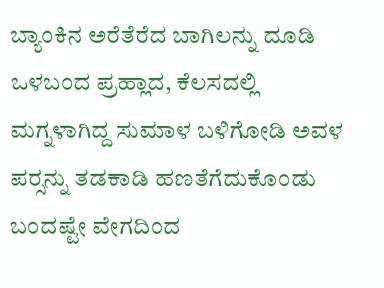ಬ್ಯಾಂಕಿನ ಅರೆತೆರೆದ ಬಾಗಿಲನ್ನು ದೂಡಿ ಒಳಬಂದ ಪ್ರಹ್ಲಾದ, ಕೆಲಸದಲ್ಲಿ ಮಗ್ನಳಾಗಿದ್ದ ಸುಮಾಳ ಬಳಿಗೋಡಿ ಅವಳ ಪರ್‍ಸನ್ನು ತಡಕಾಡಿ ಹಣತೆಗೆದುಕೊಂಡು ಬಂದಷ್ಟೇ ವೇಗದಿಂದ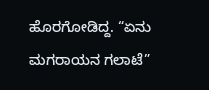ಹೊರಗೋಡಿದ್ದ. “ಏನು ಮಗರಾಯನ ಗಲಾಟೆ”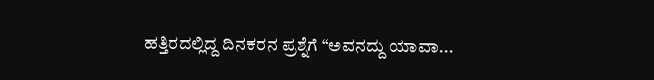ಹತ್ತಿರದಲ್ಲಿದ್ದ ದಿನಕರನ ಪ್ರಶ್ನೆಗೆ “ಅವನದ್ದು ಯಾವಾ...